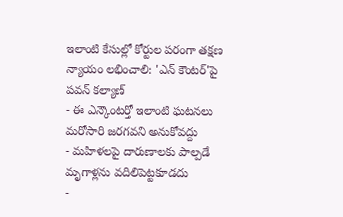ఇలాంటి కేసుల్లో కోర్టుల పరంగా తక్షణ న్యాయం లభించాలి: 'ఎన్ కౌంటర్'పై పవన్ కల్యాణ్
- ఈ ఎన్కౌంటర్తో ఇలాంటి ఘటనలు మరోసారి జరగవని అనుకోవద్దు
- మహిళలపై దారుణాలకు పాల్పడే మృగాళ్లను వదిలిపెట్టకూడదు
-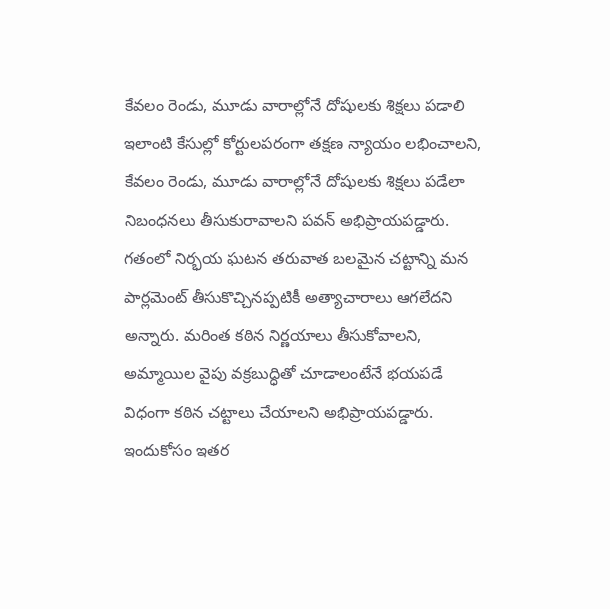కేవలం రెండు, మూడు వారాల్లోనే దోషులకు శిక్షలు పడాలి
ఇలాంటి కేసుల్లో కోర్టులపరంగా తక్షణ న్యాయం లభించాలని, కేవలం రెండు, మూడు వారాల్లోనే దోషులకు శిక్షలు పడేలా నిబంధనలు తీసుకురావాలని పవన్ అభిప్రాయపడ్డారు. గతంలో నిర్భయ ఘటన తరువాత బలమైన చట్టాన్ని మన పార్లమెంట్ తీసుకొచ్చినప్పటికీ అత్యాచారాలు ఆగలేదని అన్నారు. మరింత కఠిన నిర్ణయాలు తీసుకోవాలని, అమ్మాయిల వైపు వక్రబుద్ధితో చూడాలంటేనే భయపడే విధంగా కఠిన చట్టాలు చేయాలని అభిప్రాయపడ్డారు. ఇందుకోసం ఇతర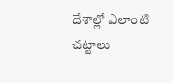దేశాల్లో ఎలాంటి చట్టాలు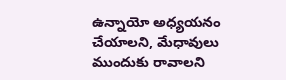ఉన్నాయో అధ్యయనం చేయాలని, మేధావులు ముందుకు రావాలని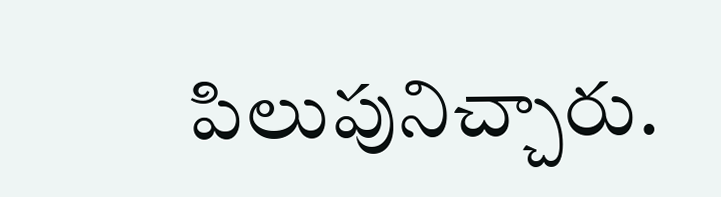పిలుపునిచ్చారు.